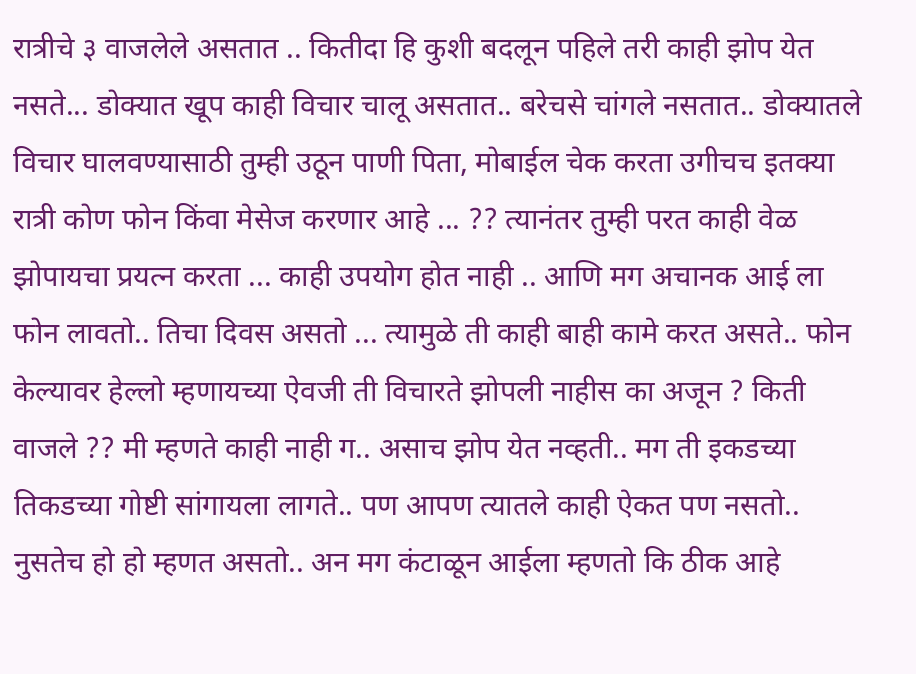रात्रीचे ३ वाजलेले असतात .. कितीदा हि कुशी बदलून पहिले तरी काही झोप येत नसते... डोक्यात खूप काही विचार चालू असतात.. बरेचसे चांगले नसतात.. डोक्यातले विचार घालवण्यासाठी तुम्ही उठून पाणी पिता, मोबाईल चेक करता उगीचच इतक्या रात्री कोण फोन किंवा मेसेज करणार आहे ... ?? त्यानंतर तुम्ही परत काही वेळ झोपायचा प्रयत्न करता ... काही उपयोग होत नाही .. आणि मग अचानक आई ला फोन लावतो.. तिचा दिवस असतो ... त्यामुळे ती काही बाही कामे करत असते.. फोन केल्यावर हेल्लो म्हणायच्या ऐवजी ती विचारते झोपली नाहीस का अजून ? किती वाजले ?? मी म्हणते काही नाही ग.. असाच झोप येत नव्हती.. मग ती इकडच्या तिकडच्या गोष्टी सांगायला लागते.. पण आपण त्यातले काही ऐकत पण नसतो.. नुसतेच हो हो म्हणत असतो.. अन मग कंटाळून आईला म्हणतो कि ठीक आहे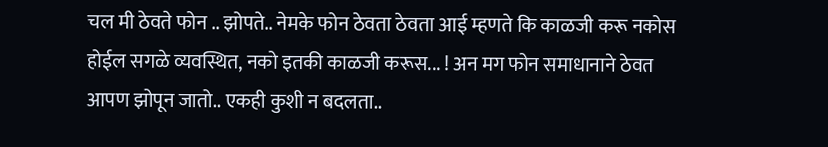चल मी ठेवते फोन .. झोपते.. नेमके फोन ठेवता ठेवता आई म्हणते कि काळजी करू नकोस होईल सगळे व्यवस्थित, नको इतकी काळजी करूस... ! अन मग फोन समाधानाने ठेवत आपण झोपून जातो.. एकही कुशी न बदलता..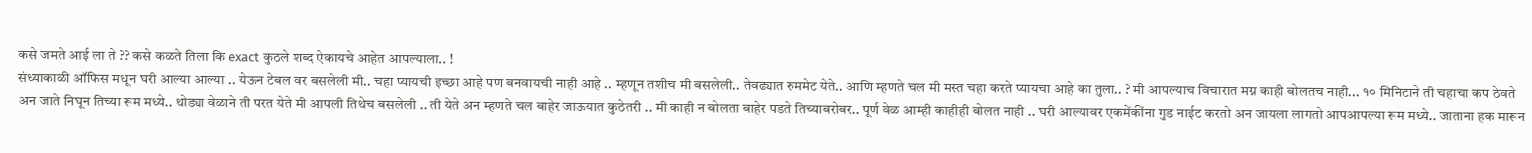कसे जमते आई ला ते ?? कसे कळते तिला कि exact कुठले शब्द ऐकायचे आहेत आपल्याला.. !
संध्याकाळी ऑफिस मधून घरी आल्या आल्या .. येऊन टेबल वर बसलेली मी.. चहा प्यायची इच्छा आहे पण बनवायची नाही आहे .. म्हणून तशीच मी बसलेली.. तेवढ्यात रुममेट येते.. आणि म्हणते चल मी मस्त चहा करते प्यायचा आहे का तुला.. ? मी आपल्याच विचारात मग्न काही बोलतच नाही... १० मिनिटाने ती चहाचा कप ठेवते अन जाते निघून तिच्या रूम मध्ये.. थोड्या वेळाने ती परत येते मी आपली तिथेच बसलेली .. ती येते अन म्हणते चल बाहेर जाऊयात कुठेतरी .. मी काही न बोलता बाहेर पडते तिच्याबरोबर.. पूर्ण वेळ आम्ही काहीही बोलत नाही .. घरी आल्यावर एकमेंकींना गुड नाईट करतो अन जायला लागतो आपआपल्या रूम मध्ये.. जाताना हक मारून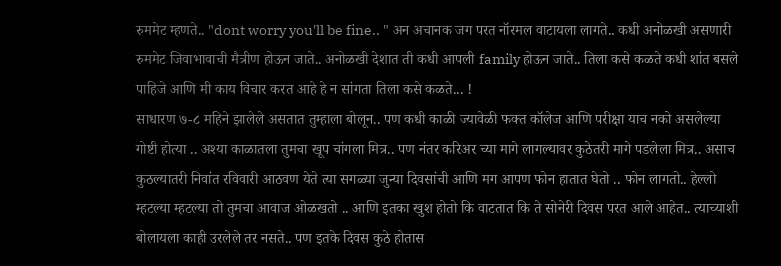रुममेट म्हणते.. "dont worry you'll be fine.. " अन अचानक जग परत नॉरमल वाटायला लागते.. कधी अनोळखी असणारी रुममेट जिवाभावाची मैत्रीण होऊन जाते.. अनोळखी देशात ती कधी आपली family होऊन जाते.. तिला कसे कळते कधी शांत बसले पाहिजे आणि मी काय विचार करत आहे हे न सांगता तिला कसे कळते... !
साधारण ७-८ महिने झालेले असतात तुम्हाला बोलून.. पण कधी काळी ज्यावेळी फक्त कॉलेज आणि परीक्षा याच नको असलेल्या गोष्टी होत्या .. अश्या काळातला तुमचा खूप चांगला मित्र.. पण नंतर करिअर च्या मागे लागल्यावर कुठेतरी मागे पडलेला मित्र.. असाच कुठल्यातरी निवांत रविवारी आठवण येते त्या सगळ्या जुन्या दिवसांची आणि मग आपण फोन हातात घेतो .. फोन लागतो.. हेल्लो म्हटल्या म्हटल्या तो तुमचा आवाज ओळखतो .. आणि इतका खुश होतो कि वाटतात कि ते सोनेरी दिवस परत आले आहेत.. त्याच्याशी बोलायला काही उरलेले तर नसते.. पण इतके दिवस कुठे होतास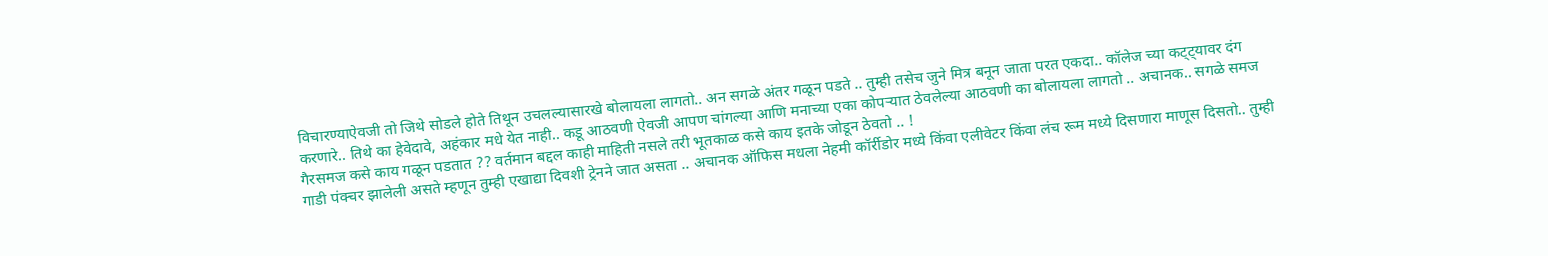विचारण्याऐवजी तो जिथे सोडले होते तिथून उचलल्यासारखे बोलायला लागतो.. अन सगळे अंतर गळून पडते .. तुम्ही तसेच जुने मित्र बनून जाता परत एकदा.. कॉलेज च्या कट्ट्यावर दंग करणारे.. तिथे का हेवेदावे, अहंकार मधे येत नाही.. कडू आठवणी ऐवजी आपण चांगल्या आणि मनाच्या एका कोपऱ्यात ठेवलेल्या आठवणी का बोलायला लागतो .. अचानक.. सगळे समज गैरसमज कसे काय गळून पडतात ?? वर्तमान बद्दल काही माहिती नसले तरी भूतकाळ कसे काय इतके जोडून ठेवतो .. !
गाडी पंक्चर झालेली असते म्हणून तुम्ही एखाद्या दिवशी ट्रेनने जात असता .. अचानक ऑफिस मधला नेहमी कॉर्रीडोर मध्ये किंवा एलीवेटर किंवा लंच रूम मध्ये दिसणारा माणूस दिसतो.. तुम्ही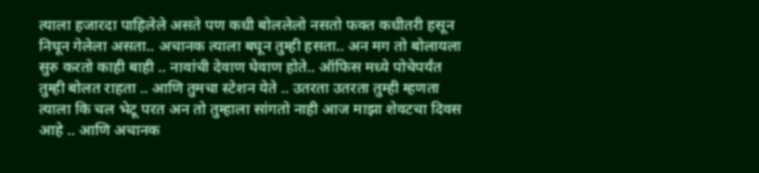त्याला हजारदा पाहिलेले असते पण कधी बोललेलो नसतो फक्त कधीतरी हसून निघून गेलेला असता.. अचानक त्याला बघून तुम्ही हसता.. अन मग तो बोलायला सुरु करतो काही बाही .. नावांची देवाण घेवाण होते.. ऑफिस मध्ये पोचेपर्यंत तुम्ही बोलत राहता .. आणि तुमचा स्टेशन येते .. उतरता उतरता तुम्ही म्हणता त्याला कि चल भेटू परत अन तो तुम्हाला सांगतो नाही आज माझा शेवटचा दिवस आहे .. आणि अचानक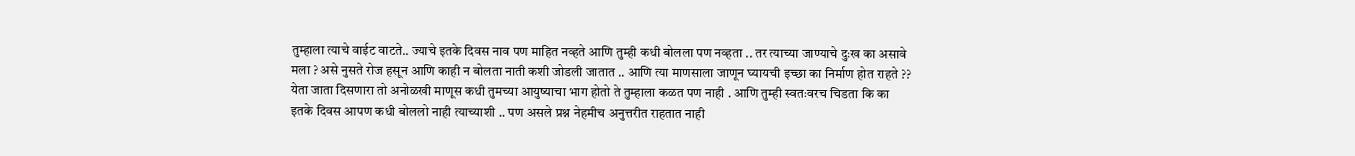तुम्हाला त्याचे वाईट वाटते.. ज्याचे इतके दिवस नाव पण माहित नव्हते आणि तुम्ही कधी बोलला पण नव्हता .. तर त्याच्या जाण्याचे दुःख का असावे मला ? असे नुसते रोज हसून आणि काही न बोलता नाती कशी जोडली जातात .. आणि त्या माणसाला जाणून घ्यायची इच्छा का निर्माण होत राहते ?? येता जाता दिसणारा तो अनोळखी माणूस कधी तुमच्या आयुष्याचा भाग होतो ते तुम्हाला कळत पण नाही . आणि तुम्ही स्वतःवरच चिडता कि का इतके दिवस आपण कधी बोललो नाही त्याच्याशी .. पण असले प्रश्न नेहमीच अनुत्तरीत राहतात नाही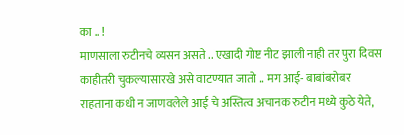का .. !
माणसाला रुटीनचे व्यसन असते .. एखादी गोष्ट नीट झाली नाही तर पुरा दिवस काहीतरी चुकल्यासारखे असे वाटण्यात जातो .. मग आई- बाबांबरोबर राहताना कधी न जाणवलेले आई चे अस्तित्व अचानक रुटीन मध्ये कुठे येते,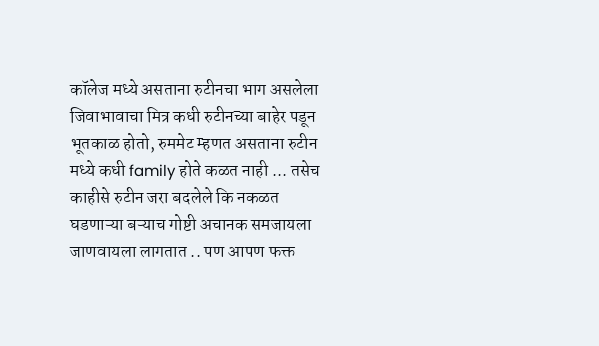कॉलेज मध्ये असताना रुटीनचा भाग असलेला जिवाभावाचा मित्र कधी रुटीनच्या बाहेर पडून भूतकाळ होतो, रुममेट म्हणत असताना रुटीन मध्ये कधी family होते कळत नाही ... तसेच काहीसे रुटीन जरा बदलेले कि नकळत घडणाऱ्या बऱ्याच गोष्टी अचानक समजायला जाणवायला लागतात .. पण आपण फक्त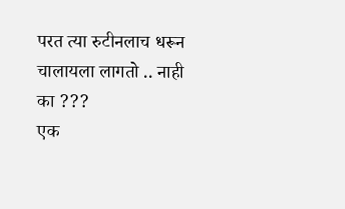परत त्या रुटीनलाच धरून चालायला लागतो .. नाही का ???
एक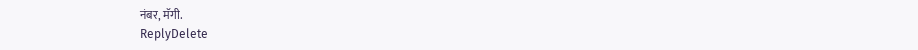नंबर, मॅगी.
ReplyDelete